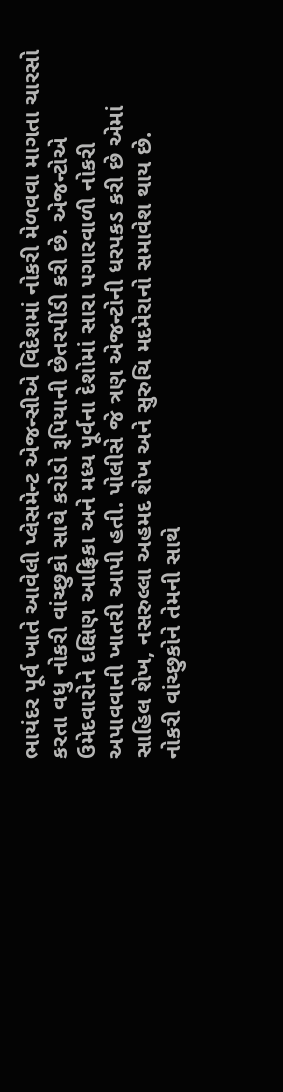ભાયંદર પૂર્વ ખાતે આવેલી પ્લેસમેન્ટ એજન્સીએ વિદેશમાં નોકરી મેળવવા માગતા ચારસો કરતા વધુ નોકરી વાંચ્છુકો સાથે કરોડો રૂપિયાની છેતરપીંડી કરી છે. એજન્ટોએ ઉમેદવારોને દક્ષિણ આફ્રિકા અને મધ્ય પૂર્વના દેશોમાં સારા પગારવાળી નોકરી અપાવવાની ખાતરી આપી હતી. પોલીસે જે ત્રણ એજન્ટોની ધરપકડ કરી છે એમાં સાહિલ શેખ, નસરુલ્લા અહમદ શેખ અને સુરુચિ મદમેરાનો સમાવેશ થાય છે.
નોકરી વાંચ્છુકોને તેમની સાથે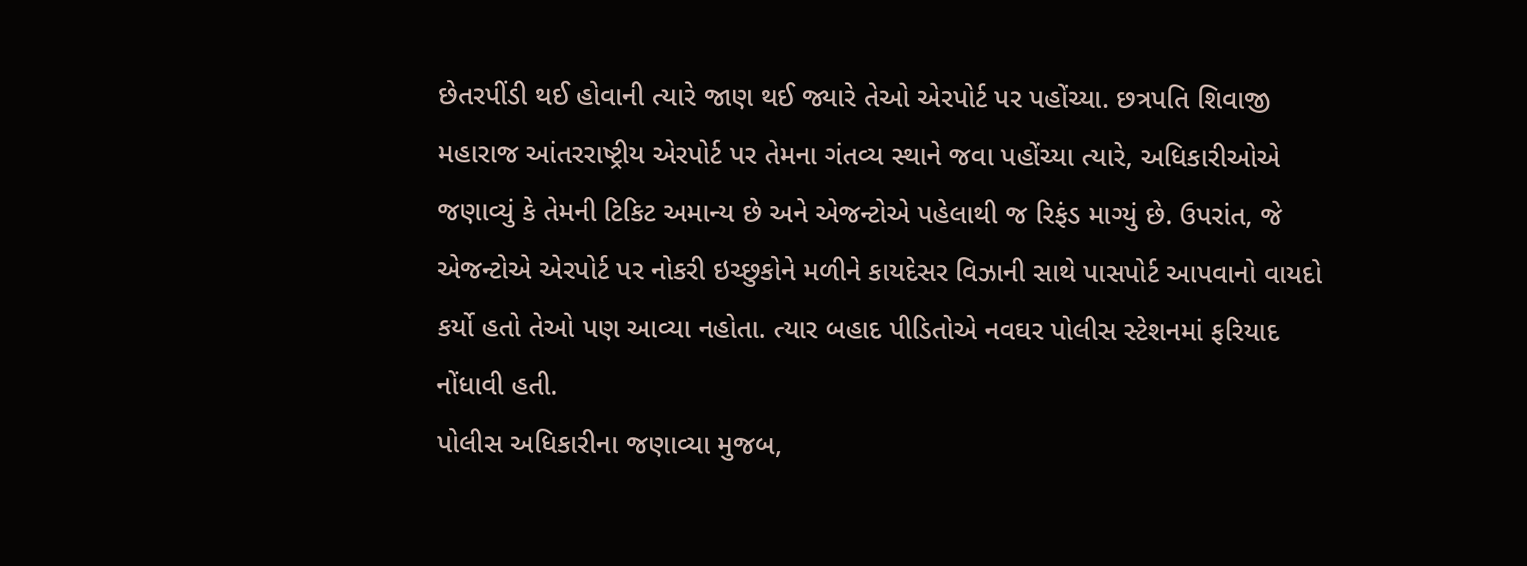છેતરપીંડી થઈ હોવાની ત્યારે જાણ થઈ જ્યારે તેઓ એરપોર્ટ પર પહોંચ્યા. છત્રપતિ શિવાજી મહારાજ આંતરરાષ્ટ્રીય એરપોર્ટ પર તેમના ગંતવ્ય સ્થાને જવા પહોંચ્યા ત્યારે, અધિકારીઓએ જણાવ્યું કે તેમની ટિકિટ અમાન્ય છે અને એજન્ટોએ પહેલાથી જ રિફંડ માગ્યું છે. ઉપરાંત, જે એજન્ટોએ એરપોર્ટ પર નોકરી ઇચ્છુકોને મળીને કાયદેસર વિઝાની સાથે પાસપોર્ટ આપવાનો વાયદો કર્યો હતો તેઓ પણ આવ્યા નહોતા. ત્યાર બહાદ પીડિતોએ નવઘર પોલીસ સ્ટેશનમાં ફરિયાદ નોંધાવી હતી.
પોલીસ અધિકારીના જણાવ્યા મુજબ,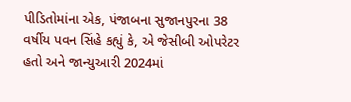પીડિતોમાંના એક, પંજાબના સુજાનપુરના 38 વર્ષીય પવન સિંહે કહ્યું કે, એ જેસીબી ઓપરેટર હતો અને જાન્યુઆરી 2024માં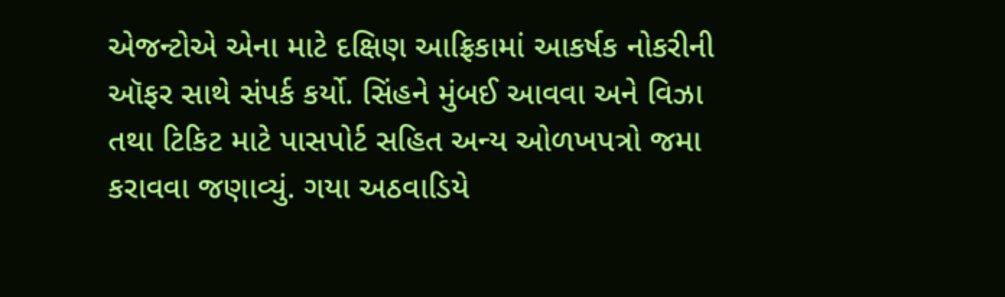એજન્ટોએ એના માટે દક્ષિણ આફ્રિકામાં આકર્ષક નોકરીની ઑફર સાથે સંપર્ક કર્યો. સિંહને મુંબઈ આવવા અને વિઝા તથા ટિકિટ માટે પાસપોર્ટ સહિત અન્ય ઓળખપત્રો જમા કરાવવા જણાવ્યું. ગયા અઠવાડિયે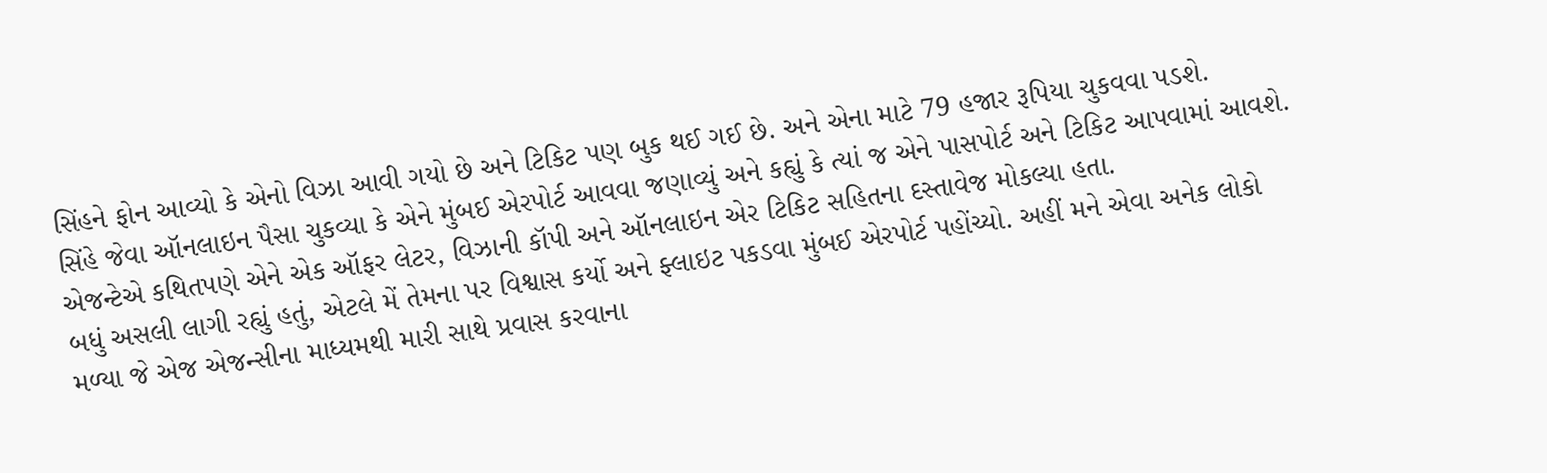સિંહને ફોન આવ્યો કે એનો વિઝા આવી ગયો છે અને ટિકિટ પણ બુક થઈ ગઈ છે. અને એના માટે 79 હજાર રૂપિયા ચુકવવા પડશે.
સિંહે જેવા ઑનલાઇન પૈસા ચુકવ્યા કે એને મુંબઈ એરપોર્ટ આવવા જણાવ્યું અને કહ્યું કે ત્યાં જ એને પાસપોર્ટ અને ટિકિટ આપવામાં આવશે. એજન્ટેએ કથિતપણે એને એક ઑફર લેટર, વિઝાની કૉપી અને ઑનલાઇન એર ટિકિટ સહિતના દસ્તાવેજ મોકલ્યા હતા.
બધું અસલી લાગી રહ્યું હતું, એટલે મેં તેમના પર વિશ્વાસ કર્યો અને ફ્લાઇટ પકડવા મુંબઈ એરપોર્ટ પહોંચ્યો. અહીં મને એવા અનેક લોકો મળ્યા જે એજ એજન્સીના માધ્યમથી મારી સાથે પ્રવાસ કરવાના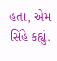હતા, એમ સિંહે કહ્યું.